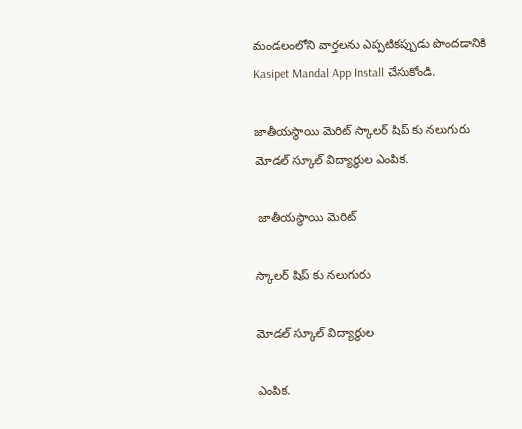మండలంలోని వార్తలను ఎప్పటికప్పుడు పొందడానికి Kasipet Mandal App Install చేసుకోండి.

జాతీయస్థాయి మెరిట్ స్కాలర్ షిప్ కు నలుగురు మోడల్ స్కూల్ విద్యార్థుల ఎంపిక.

 జాతీయస్థాయి మెరిట్

స్కాలర్ షిప్ కు నలుగురు

మోడల్ స్కూల్ విద్యార్థుల

ఎంపిక.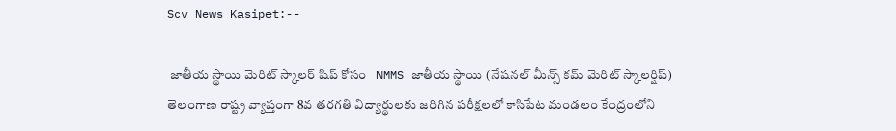Scv News Kasipet:--

 జాతీయ స్థాయి మెరిట్ స్కాలర్ షిప్ కోసం   NMMS జాతీయ స్థాయి (నేషనల్ మీన్స్ కమ్ మెరిట్ స్కాలర్షిప్)  తెలంగాణ రాష్ట్ర వ్యాప్తంగా 8వ తరగతి విద్యార్థులకు జరిగిన పరీక్షలలో కాసిపేట మండలం కేంద్రంలోని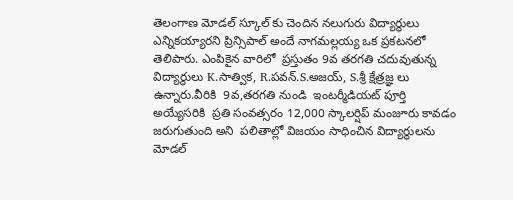తెలంగాణ మోడల్ స్కూల్ కు చెందిన నలుగురు విద్యార్థులు ఎన్నికయ్యారని ప్రిన్సిపాల్ అందే నాగమల్లయ్య ఒక ప్రకటనలో తెలిపారు. ఎంపికైన వారిలో  ప్రస్తుతం 9వ తరగతి చదువుతున్న విద్యార్థులు K.సాత్విక, R.పవన్.S.అజయ్, S.శ్రీ క్షేత్రజ్ఞ లు ఉన్నారు.వీరికి  9వ,తరగతి నుండి  ఇంటర్మీడియట్ పూర్తి అయ్యేసరికి  ప్రతి సంవత్సరం 12,000 స్కాలర్షిప్ మంజూరు కావడం జరుగుతుంది అని  పలితాల్లో విజయం సాధించిన విద్యార్థులను మోడల్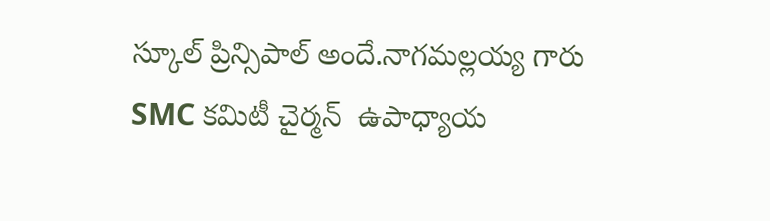స్కూల్ ప్రిన్సిపాల్ అందే.నాగమల్లయ్య గారు SMC కమిటీ చైర్మన్  ఉపాధ్యాయ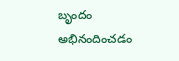బృందం అభినందించడం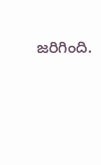జరిగింది.